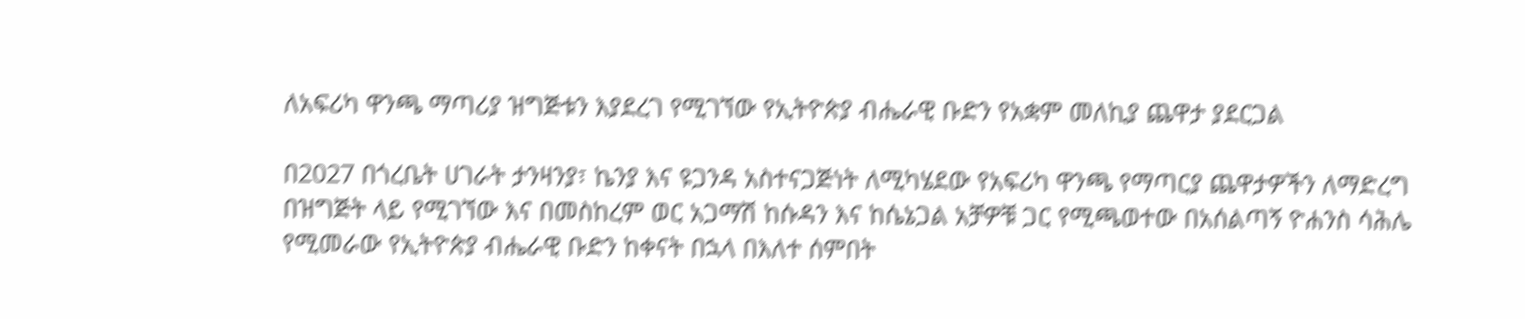ለአፍሪካ ዋንጫ ማጣሪያ ዝግጅቱን እያደረገ የሚገኘው የኢትዮጵያ ብሔራዊ ቡድን የአቋም መለኪያ ጨዋታ ያደርጋል

በ2027 በጎረቤት ሀገራት ታንዛንያ፣ ኬንያ እና ዩጋንዳ አስተናጋጅነት ለሚካሄደው የአፍሪካ ዋንጫ የማጣርያ ጨዋታዎችን ለማድረግ በዝግጅት ላይ የሚገኘው እና በመስከረም ወር አጋማሽ ከሱዳን እና ከሴኔጋል አቻዎቹ ጋር የሚጫወተው በአሰልጣኝ ዮሐንስ ሳሕሌ የሚመራው የኢትዮጵያ ብሔራዊ ቡድን ከቀናት በኋላ በእለተ ሰምበት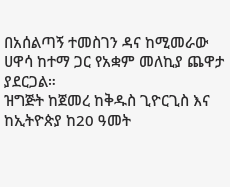በአሰልጣኝ ተመስገን ዳና ከሚመራው ሀዋሳ ከተማ ጋር የአቋም መለኪያ ጨዋታ ያደርጋል።
ዝግጅት ከጀመረ ከቅዱስ ጊዮርጊስ እና ከኢትዮጵያ ከ20 ዓመት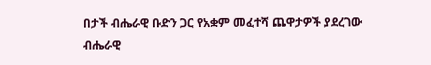በታች ብሔራዊ ቡድን ጋር የአቋም መፈተሻ ጨዋታዎች ያደረገው ብሔራዊ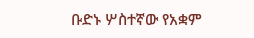ቡድኑ ሦስተኛው የአቋም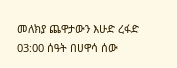መለክያ ጨዋታውን እሁድ ረፋድ 03:00 ሰዓት በሀዋሳ ሰው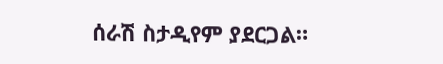ሰራሽ ስታዲየም ያደርጋል።